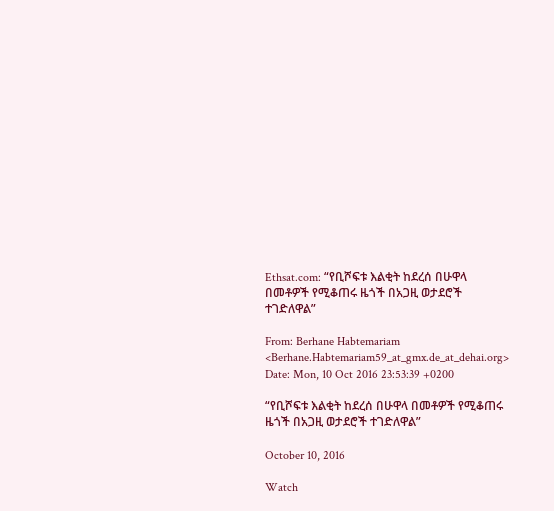Ethsat.com: “የቢሾፍቱ እልቂት ከደረሰ በሁዋላ በመቶዎች የሚቆጠሩ ዜጎች በአጋዚ ወታደሮች ተገድለዋል”

From: Berhane Habtemariam <Berhane.Habtemariam59_at_gmx.de_at_dehai.org>
Date: Mon, 10 Oct 2016 23:53:39 +0200

“የቢሾፍቱ እልቂት ከደረሰ በሁዋላ በመቶዎች የሚቆጠሩ ዜጎች በአጋዚ ወታደሮች ተገድለዋል”

October 10, 2016

Watch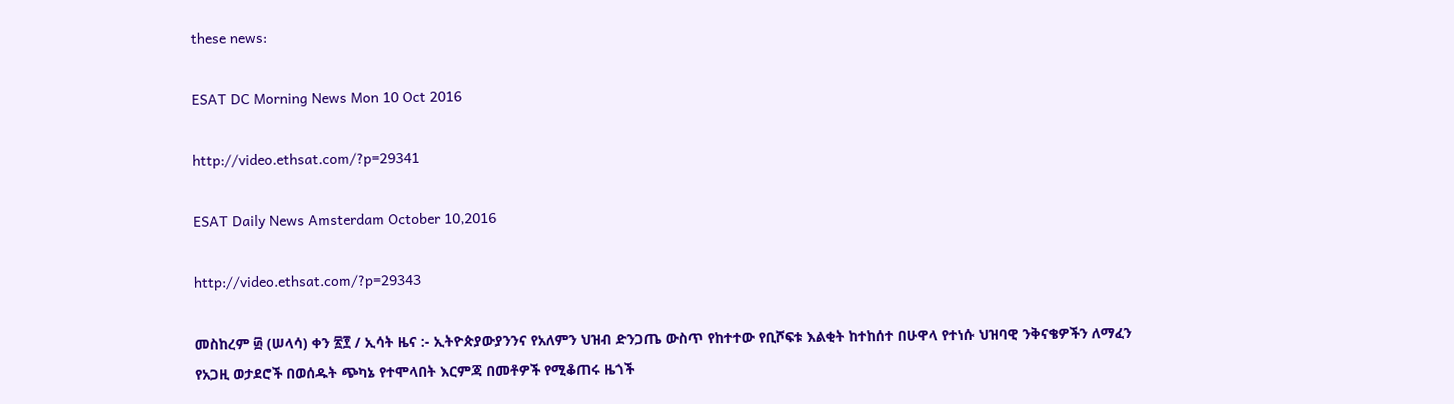these news:

ESAT DC Morning News Mon 10 Oct 2016

http://video.ethsat.com/?p=29341

ESAT Daily News Amsterdam October 10,2016

http://video.ethsat.com/?p=29343

መስከረም ፴ (ሠላሳ) ቀን ፳፻ / ኢሳት ዜና :- ኢትዮጵያውያንንና የአለምን ህዝብ ድንጋጤ ውስጥ የከተተው የቢሾፍቱ እልቂት ከተከሰተ በሁዋላ የተነሱ ህዝባዊ ንቅናቄዎችን ለማፈን የአጋዚ ወታደሮች በወሰዱት ጭካኔ የተሞላበት እርምጃ በመቶዎች የሚቆጠሩ ዜጎች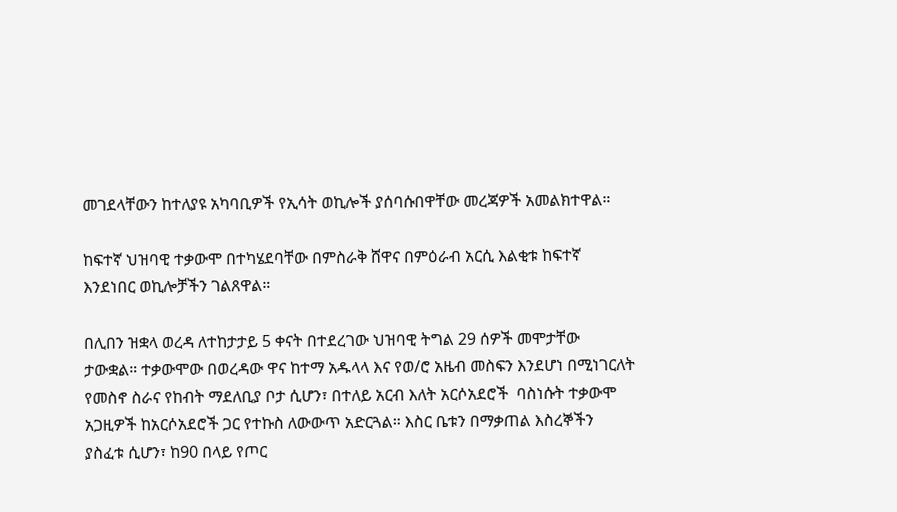መገደላቸውን ከተለያዩ አካባቢዎች የኢሳት ወኪሎች ያሰባሱበዋቸው መረጃዎች አመልክተዋል።

ከፍተኛ ህዝባዊ ተቃውሞ በተካሄደባቸው በምስራቅ ሸዋና በምዕራብ አርሲ እልቂቱ ከፍተኛ እንደነበር ወኪሎቻችን ገልጸዋል።

በሊበን ዝቋላ ወረዳ ለተከታታይ 5 ቀናት በተደረገው ህዝባዊ ትግል 29 ሰዎች መሞታቸው ታውቋል። ተቃውሞው በወረዳው ዋና ከተማ አዱላላ እና የወ/ሮ አዜብ መስፍን እንደሆነ በሚነገርለት የመስኖ ስራና የከብት ማደለቢያ ቦታ ሲሆን፣ በተለይ አርብ እለት አርሶአደሮች  ባስነሱት ተቃውሞ አጋዚዎች ከአርሶአደሮች ጋር የተኩስ ለውውጥ አድርጓል። እስር ቤቱን በማቃጠል እስረኞችን ያስፈቱ ሲሆን፣ ከ90 በላይ የጦር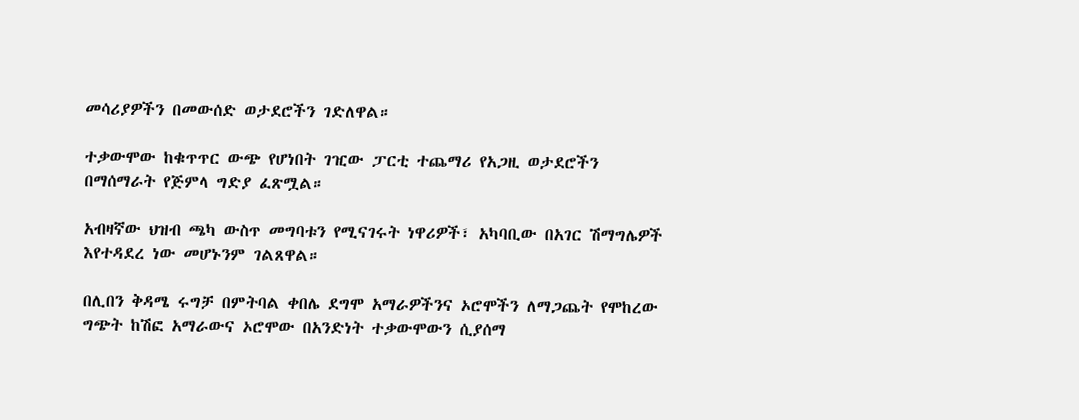መሳሪያዎችን በመውሰድ ወታደሮችን ገድለዋል።

ተቃውሞው ከቁጥጥር ውጭ የሆነበት ገዢው ፓርቲ ተጨማሪ የአጋዚ ወታደሮችን በማሰማራት የጅምላ ግድያ ፈጽሟል።

አብዛኛው ህዝብ ጫካ ውስጥ መግባቱን የሚናገሩት ነዋሪዎች፣ አካባቢው በአገር ሽማግሌዎች እየተዳደረ ነው መሆኑንም ገልጸዋል።

በሊበን ቅዳሜ ሩግቻ በምትባል ቀበሌ ደግሞ አማራዎችንና ኦሮሞችን ለማጋጨት የሞከረው ግጭት ከሽፎ አማራውና ኦሮሞው በአንድነት ተቃውሞውን ሲያሰማ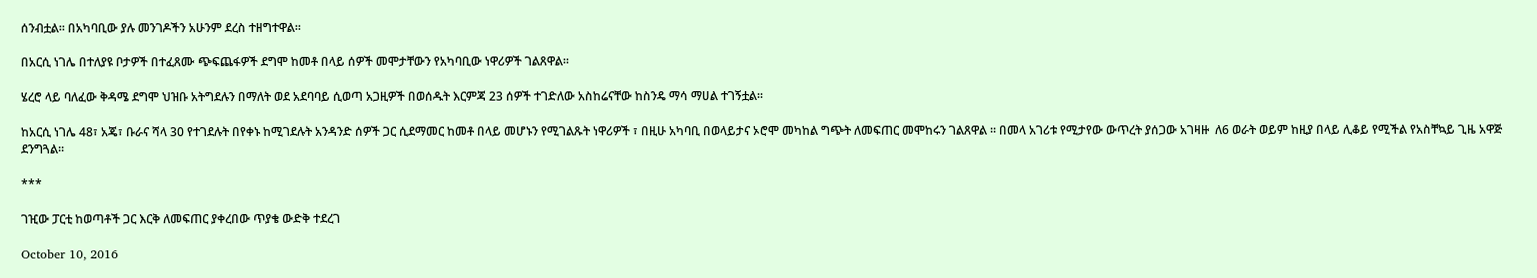ሰንብቷል። በአካባቢው ያሉ መንገዶችን አሁንም ደረስ ተዘግተዋል።

በአርሲ ነገሌ በተለያዩ ቦታዎች በተፈጸሙ ጭፍጨፋዎች ደግሞ ከመቶ በላይ ሰዎች መሞታቸውን የአካባቢው ነዋሪዎች ገልጸዋል።

ሄረሮ ላይ ባለፈው ቅዳሜ ደግሞ ህዝቡ አትግደሉን በማለት ወደ አደባባይ ሲወጣ አጋዚዎች በወሰዱት እርምጃ 23 ሰዎች ተገድለው አስከሬናቸው ከስንዴ ማሳ ማሀል ተገኝቷል።

ከአርሲ ነገሌ 48፣ አጄ፣ ቡራና ሻላ 30 የተገደሉት በየቀኑ ከሚገደሉት አንዳንድ ሰዎች ጋር ሲደማመር ከመቶ በላይ መሆኑን የሚገልጹት ነዋሪዎች ፣ በዚሁ አካባቢ በወላይታና ኦሮሞ መካከል ግጭት ለመፍጠር መሞከሩን ገልጸዋል ። በመላ አገሪቱ የሚታየው ውጥረት ያሰጋው አገዛዙ  ለ6 ወራት ወይም ከዚያ በላይ ሊቆይ የሚችል የአስቸኳይ ጊዜ አዋጅ ደንግጓል።

***

ገዢው ፓርቲ ከወጣቶች ጋር እርቅ ለመፍጠር ያቀረበው ጥያቄ ውድቅ ተደረገ

October 10, 2016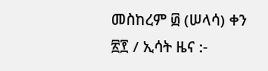መስከረም ፴ (ሠላሳ) ቀን ፳፻ / ኢሳት ዜና :-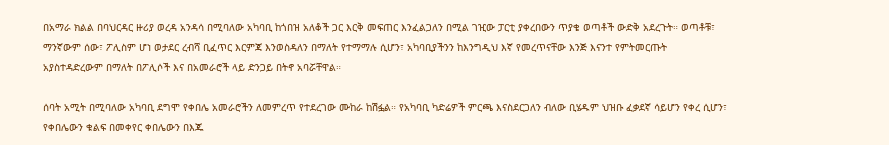በአማራ ክልል በባህርዳር ዙሪያ ወረዳ አንዳሳ በሚባለው አካባቢ ከጎበዝ አለቆች ጋር እርቅ መፍጠር እንፈልጋለን በሚል ገዢው ፓርቲ ያቀረበውን ጥያቄ ወጣቶች ውድቅ አደረጉት። ወጣቶቹ፣ ማንኛውም ሰው፣ ፖሊስም ሆነ ወታደር ረብሻ ቢፈጥር እርምጃ እንወስዳለን በማለት የተማማሉ ሲሆን፣ አካባቢያችንን ከእንግዲህ እኛ የመረጥናቸው እንጅ እናንተ የምትመርጡት አያስተዳድረውም በማለት በፖሊሶች እና በአመራሮች ላይ ድንጋይ በትኖ አባሯቸዋል።

ሰባት አሚት በሚባለው አካባቢ ደግሞ የቀበሌ አመራሮችን ለመምረጥ የተደረገው ሙከራ ከሽፏል። የአካባቢ ካድሬዎች ምርጫ እናስደርጋለን ብለው ቢሄዱም ህዝቡ ፈቃደኛ ሳይሆን የቀረ ሲሆን፣ የቀበሌውን ቁልፍ በመቀየር ቀበሌውን በእጁ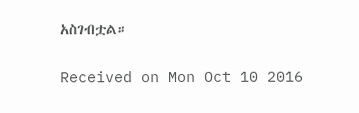አስገብቷል።

Received on Mon Oct 10 2016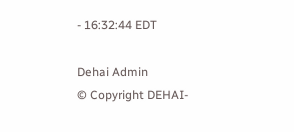- 16:32:44 EDT

Dehai Admin
© Copyright DEHAI-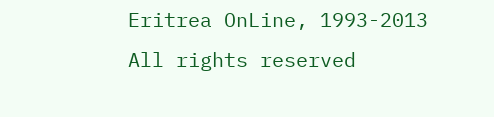Eritrea OnLine, 1993-2013
All rights reserved